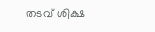തടവ് ശിക്ഷ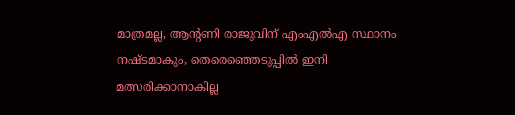മാത്രമല്ല, ആന്റണി രാജുവിന് എംഎല്‍എ സ്ഥാനം നഷ്ടമാകും, തെരെഞ്ഞെടുപ്പില്‍ ഇനി മത്സരിക്കാനാകില്ല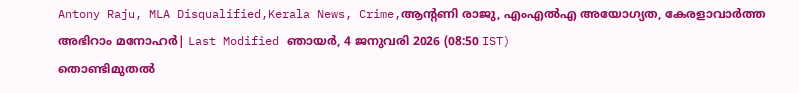Antony Raju, MLA Disqualified,Kerala News, Crime,ആൻ്റണി രാജു, എംഎൽഎ അയോഗ്യത, കേരളാവാർത്ത
അഭിറാം മനോഹർ| Last Modified ഞായര്‍, 4 ജനുവരി 2026 (08:50 IST)
തൊണ്ടിമുതല്‍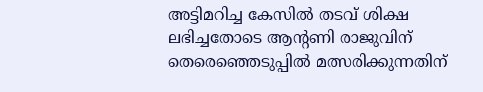അട്ടിമറിച്ച കേസില്‍ തടവ് ശിക്ഷ ലഭിച്ചതോടെ ആന്റണി രാജുവിന് തെരെഞ്ഞെടുപ്പില്‍ മത്സരിക്കുന്നതിന്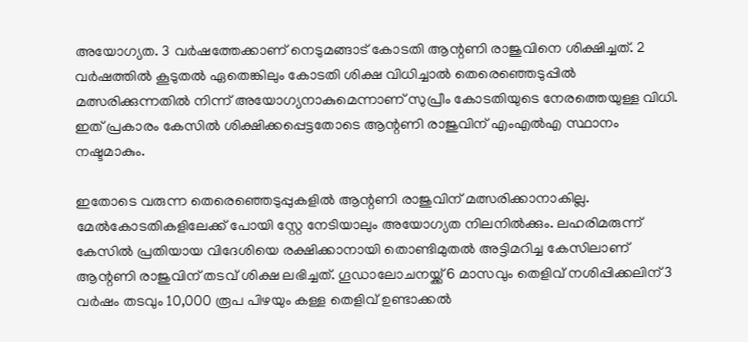അയോഗ്യത. 3 വര്‍ഷത്തേക്കാണ് നെടുമങ്ങാട് കോടതി ആന്റണി രാജുവിനെ ശിക്ഷിച്ചത്. 2 വര്‍ഷത്തില്‍ കൂടുതല്‍ ഏതെങ്കിലും കോടതി ശിക്ഷ വിധിച്ചാല്‍ തെരെഞ്ഞെടുപ്പില്‍ മത്സരിക്കുന്നതില്‍ നിന്ന് അയോഗ്യനാകുമെന്നാണ് സുപ്രീം കോടതിയുടെ നേരത്തെയുള്ള വിധി. ഇത് പ്രകാരം കേസില്‍ ശിക്ഷിക്കപ്പെട്ടതോടെ ആന്റണി രാജുവിന് എംഎല്‍എ സ്ഥാനം നഷ്ടമാകും.

ഇതോടെ വരുന്ന തെരെഞ്ഞെടുപ്പുകളില്‍ ആന്റണി രാജുവിന് മത്സരിക്കാനാകില്ല. മേല്‍കോടതികളിലേക്ക് പോയി സ്റ്റേ നേടിയാലും അയോഗ്യത നിലനില്‍ക്കും. ലഹരിമരുന്ന് കേസില്‍ പ്രതിയായ വിദേശിയെ രക്ഷിക്കാനായി തൊണ്ടിമുതല്‍ അട്ടിമറിച്ച കേസിലാണ് ആന്റണി രാജുവിന് തടവ് ശിക്ഷ ലഭിച്ചത്. ഗൂഡാലോചനയ്ക്ക് 6 മാസവും തെളിവ് നശിപ്പിക്കലിന് 3 വര്‍ഷം തടവും 10,000 രൂപ പിഴയും കള്ള തെളിവ് ഉണ്ടാക്കല്‍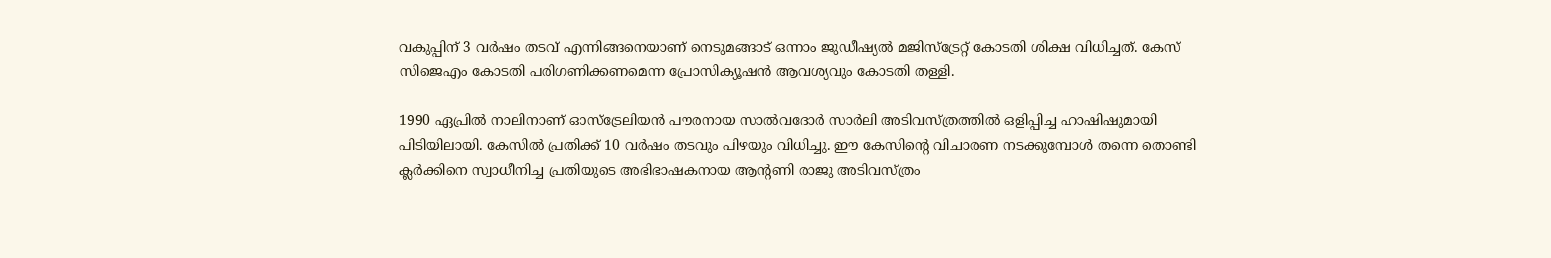വകുപ്പിന് 3 വര്‍ഷം തടവ് എന്നിങ്ങനെയാണ് നെടുമങ്ങാട് ഒന്നാം ജുഡീഷ്യല്‍ മജിസ്‌ട്രേറ്റ് കോടതി ശിക്ഷ വിധിച്ചത്. കേസ് സിജെഎം കോടതി പരിഗണിക്കണമെന്ന പ്രോസിക്യൂഷന്‍ ആവശ്യവും കോടതി തള്ളി.

1990 ഏപ്രില്‍ നാലിനാണ് ഓസ്‌ട്രേലിയന്‍ പൗരനായ സാല്‍വദോര്‍ സാര്‍ലി അടിവസ്ത്രത്തില്‍ ഒളിപ്പിച്ച ഹാഷിഷുമായി പിടിയിലായി. കേസില്‍ പ്രതിക്ക് 10 വര്‍ഷം തടവും പിഴയും വിധിച്ചു. ഈ കേസിന്റെ വിചാരണ നടക്കുമ്പോള്‍ തന്നെ തൊണ്ടി ക്ലര്‍ക്കിനെ സ്വാധീനിച്ച പ്രതിയുടെ അഭിഭാഷകനായ ആന്റണി രാജു അടിവസ്ത്രം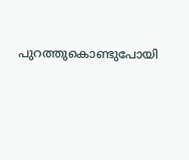പുറത്തുകൊണ്ടുപോയി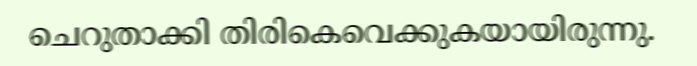ചെറുതാക്കി തിരികെവെക്കുകയായിരുന്നു.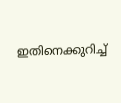ഇതിനെക്കുറിച്ച്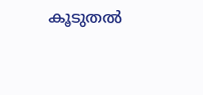കൂടുതല്‍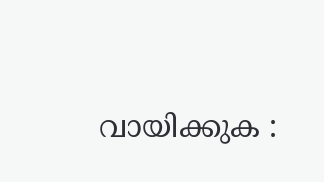വായിക്കുക :